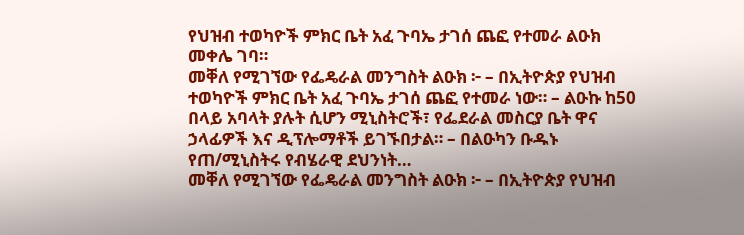የህዝብ ተወካዮች ምክር ቤት አፈ ጉባኤ ታገሰ ጨፎ የተመራ ልዑክ መቀሌ ገባ።
መቐለ የሚገኘው የፌዴራል መንግስት ልዑክ ፦ – በኢትዮጵያ የህዝብ ተወካዮች ምክር ቤት አፈ ጉባኤ ታገሰ ጨፎ የተመራ ነው። – ልዑኩ ከ50 በላይ አባላት ያሉት ሲሆን ሚኒስትሮች፣ የፌደራል መስርያ ቤት ዋና ኃላፊዎች እና ዲፕሎማቶች ይገኙበታል። – በልዑካን ቡዱኑ የጠ/ሚኒስትሩ የብሄራዊ ደህንነት…
መቐለ የሚገኘው የፌዴራል መንግስት ልዑክ ፦ – በኢትዮጵያ የህዝብ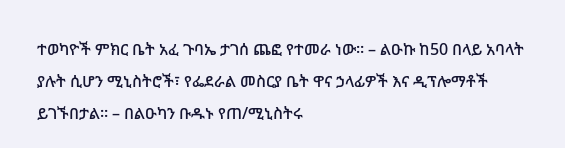ተወካዮች ምክር ቤት አፈ ጉባኤ ታገሰ ጨፎ የተመራ ነው። – ልዑኩ ከ50 በላይ አባላት ያሉት ሲሆን ሚኒስትሮች፣ የፌደራል መስርያ ቤት ዋና ኃላፊዎች እና ዲፕሎማቶች ይገኙበታል። – በልዑካን ቡዱኑ የጠ/ሚኒስትሩ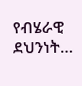የብሄራዊ ደህንነት…